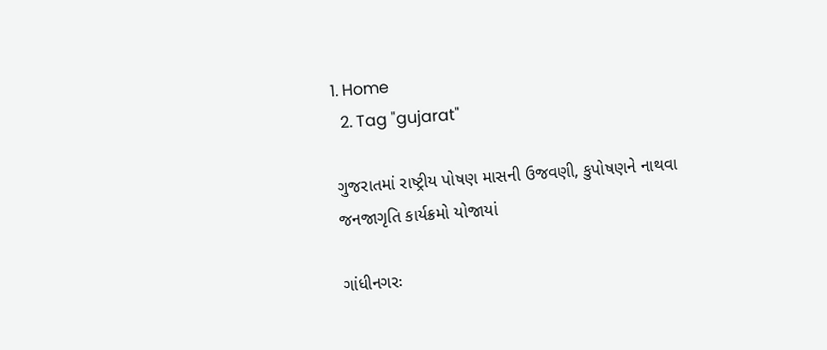1. Home
  2. Tag "gujarat"

ગુજરાતમાં રાષ્ટ્રીય પોષણ માસની ઉજવણી, કુપોષણને નાથવા જનજાગૃતિ કાર્યક્રમો યોજાયાં

ગાંધીનગરઃ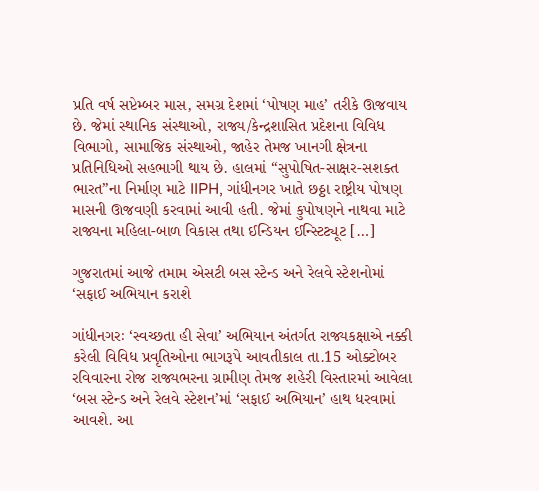પ્રતિ વર્ષ સપ્ટેમ્બર માસ, સમગ્ર દેશમાં ‘પોષણ માહ’ તરીકે ઊજવાય છે. જેમાં સ્થાનિક સંસ્થાઓ, રાજ્ય/કેન્દ્રશાસિત પ્રદેશના વિવિધ વિભાગો, સામાજિક સંસ્થાઓ, જાહેર તેમજ ખાનગી ક્ષેત્રના પ્રતિનિધિઓ સહભાગી થાય છે. હાલમાં “સુપોષિત-સાક્ષર-સશક્ત ભારત”ના નિર્માણ માટે IIPH, ગાંધીનગર ખાતે છઠ્ઠા રાષ્ટ્રીય પોષણ માસની ઊજવણી કરવામાં આવી હતી. જેમાં કુપોષણને નાથવા માટે રાજ્યના મહિલા-બાળ વિકાસ તથા ઈન્ડિયન ઈન્સ્ટિટ્યૂટ […]

ગુજરાતમાં આજે તમામ એસટી બસ સ્ટેન્ડ અને રેલવે સ્ટેશનોમાં ‘સફાઈ અભિયાન કરાશે

ગાંધીનગરઃ ‘સ્વચ્છતા હી સેવા’ અભિયાન અંતર્ગત રાજ્યકક્ષાએ નક્કી કરેલી વિવિધ પ્રવૃતિઓના ભાગરૂપે આવતીકાલ તા.15 ઓક્ટોબર રવિવારના રોજ રાજ્યભરના ગ્રામીણ તેમજ શહેરી વિસ્તારમાં આવેલા ‘બસ સ્ટેન્ડ અને રેલવે સ્ટેશન’માં ‘સફાઈ અભિયાન’ હાથ ધરવામાં આવશે. આ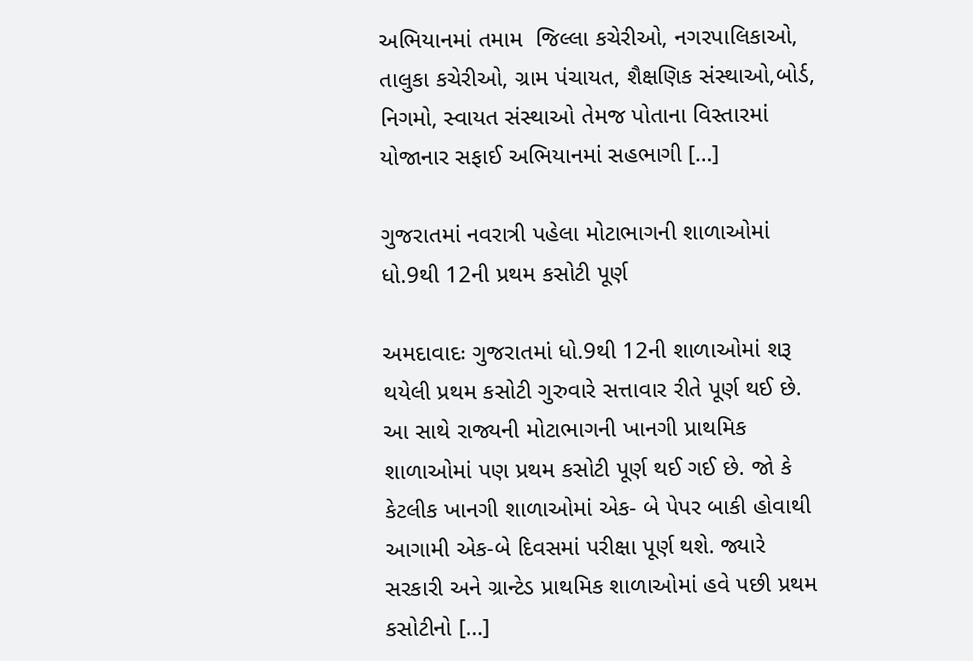અભિયાનમાં તમામ  જિલ્લા કચેરીઓ, નગરપાલિકાઓ, તાલુકા કચેરીઓ, ગ્રામ પંચાયત, શૈક્ષણિક સંસ્થાઓ,બોર્ડ, નિગમો, સ્વાયત સંસ્થાઓ તેમજ પોતાના વિસ્તારમાં યોજાનાર સફાઈ અભિયાનમાં સહભાગી […]

ગુજરાતમાં નવરાત્રી પહેલા મોટાભાગની શાળાઓમાં ધો.9થી 12ની પ્રથમ કસોટી પૂર્ણ

અમદાવાદઃ ગુજરાતમાં ધો.9થી 12ની શાળાઓમાં શરૂ થયેલી પ્રથમ કસોટી ગુરુવારે સત્તાવાર રીતે પૂર્ણ થઈ છે. આ સાથે રાજ્યની મોટાભાગની ખાનગી પ્રાથમિક શાળાઓમાં પણ પ્રથમ કસોટી પૂર્ણ થઈ ગઈ છે. જો કે કેટલીક ખાનગી શાળાઓમાં એક- બે પેપર બાકી હોવાથી આગામી એક-બે દિવસમાં પરીક્ષા પૂર્ણ થશે. જ્યારે સરકારી અને ગ્રાન્ટેડ પ્રાથમિક શાળાઓમાં હવે પછી પ્રથમ કસોટીનો […]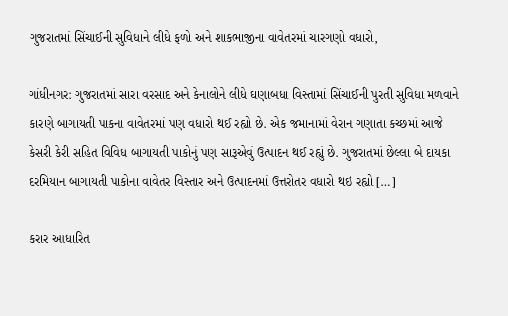ગુજરાતમાં સિંચાઈની સુવિધાને લીધે ફળો અને શાકભાજીના વાવેતરમાં ચારગણો વધારો,

ગાંધીનગર: ગુજરાતમાં સારા વરસાદ અને કેનાલોને લીધે ઘણાબધા વિસ્તામાં સિંચાઈની પુરતી સુવિધા મળવાને કારણે બાગાયતી પાકના વાવેતરમાં પણ વધારો થઈ રહ્યો છે. એક જમાનામાં વેરાન ગણાતા કચ્છમાં આજે કેસરી કેરી સહિત વિવિધ બાગાયતી પાકોનું પણ સારૂએવું ઉત્પાદન થઈ રહ્યું છે. ગુજરાતમાં છેલ્લા બે દાયકા દરમિયાન બાગાયતી પાકોના વાવેતર વિસ્તાર અને ઉત્પાદનમાં ઉત્તરોતર વધારો થઇ રહ્યો […]

કરાર આધારિત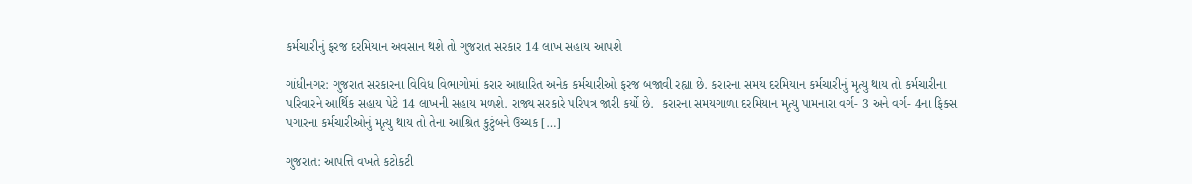કર્મચારીનું ફરજ દરમિયાન અવસાન થશે તો ગુજરાત સરકાર 14 લાખ સહાય આપશે

ગાંધીનગર: ગુજરાત સરકારના વિવિધ વિભાગોમાં કરાર આધારિત અનેક કર્મચારીઓ ફરજ બજાવી રહ્યા છે. કરારના સમય દરમિયાન કર્મચારીનું મૃત્યુ થાય તો કર્મચારીના પરિવારને આર્થિક સહાય પેટે 14 લાખની સહાય મળશે. રાજ્ય સરકારે પરિપત્ર જારી કર્યો છે.  કરારના સમયગાળા દરમિયાન મૃત્યુ પામનારા વર્ગ- 3 અને વર્ગ- 4ના ફિક્સ પગારના કર્મચારીઓનું મૃત્યુ થાય તો તેના આશ્રિત કુટુંબને ઉચ્ચક […]

ગુજરાત: આપત્તિ વખતે કટોકટી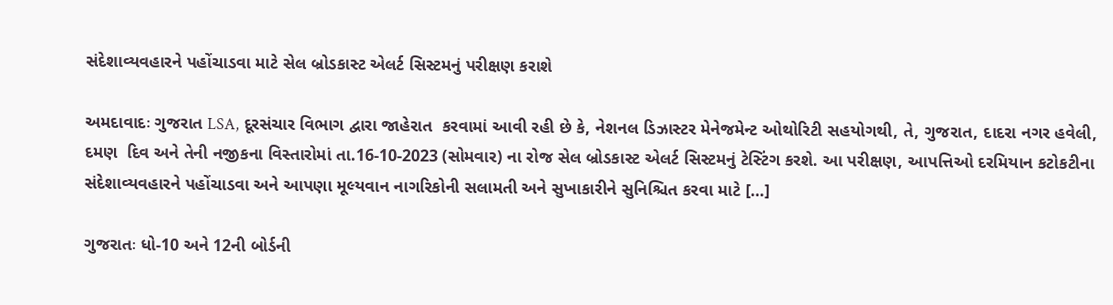સંદેશાવ્યવહારને પહોંચાડવા માટે સેલ બ્રોડકાસ્ટ એલર્ટ સિસ્ટમનું પરીક્ષણ કરાશે

અમદાવાદઃ ગુજરાત LSA, દૂરસંચાર વિભાગ દ્વારા જાહેરાત  કરવામાં આવી રહી છે કે, નેશનલ ડિઝાસ્ટર મેનેજમેન્ટ ઓથોરિટી સહયોગથી, તે, ગુજરાત, દાદરા નગર હવેલી, દમણ  દિવ અને તેની નજીકના વિસ્તારોમાં તા.16-10-2023 (સોમવાર) ના રોજ સેલ બ્રોડકાસ્ટ એલર્ટ સિસ્ટમનું ટેસ્ટિંગ કરશે. આ પરીક્ષણ, આપત્તિઓ દરમિયાન કટોકટીના સંદેશાવ્યવહારને પહોંચાડવા અને આપણા મૂલ્યવાન નાગરિકોની સલામતી અને સુખાકારીને સુનિશ્ચિત કરવા માટે […]

ગુજરાતઃ ધો-10 અને 12ની બોર્ડની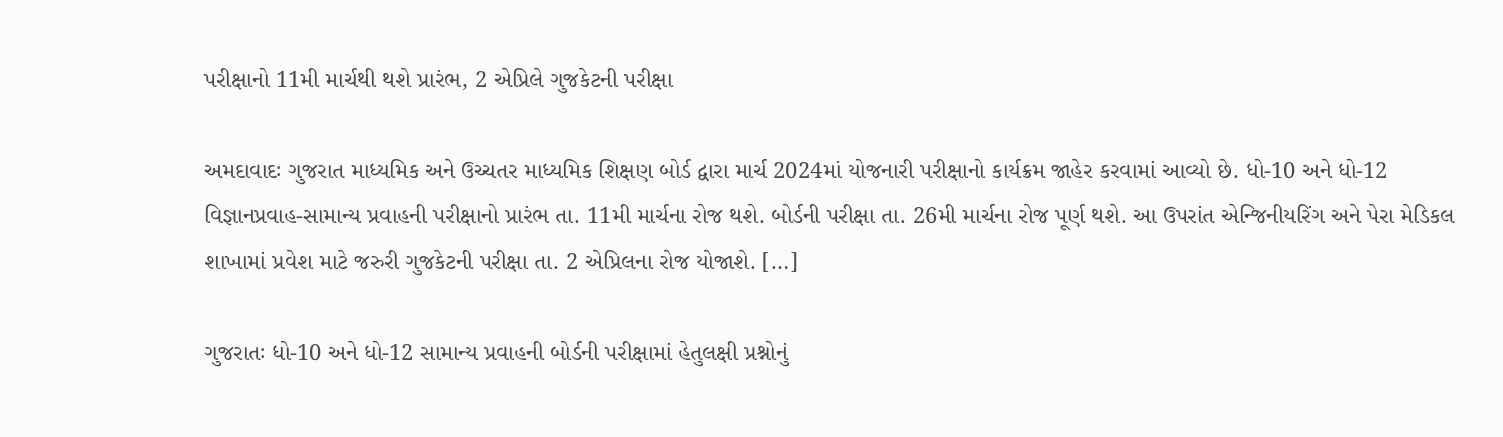પરીક્ષાનો 11મી માર્ચથી થશે પ્રારંભ, 2 એપ્રિલે ગુજકેટની પરીક્ષા

અમદાવાદઃ ગુજરાત માધ્યમિક અને ઉચ્ચતર માધ્યમિક શિક્ષણ બોર્ડ દ્વારા માર્ચ 2024માં યોજનારી પરીક્ષાનો કાર્યક્રમ જાહેર કરવામાં આવ્યો છે. ધો-10 અને ધો-12 વિજ્ઞાનપ્રવાહ-સામાન્ય પ્રવાહની પરીક્ષાનો પ્રારંભ તા. 11મી માર્ચના રોજ થશે. બોર્ડની પરીક્ષા તા. 26મી માર્ચના રોજ પૂર્ણ થશે. આ ઉપરાંત એન્જિનીયરિંગ અને પેરા મેડિકલ શાખામાં પ્રવેશ માટે જરુરી ગુજકેટની પરીક્ષા તા. 2 એપ્રિલના રોજ યોજાશે. […]

ગુજરાતઃ ધો-10 અને ધો-12 સામાન્ય પ્રવાહની બોર્ડની પરીક્ષામાં હેતુલક્ષી પ્રશ્નોનું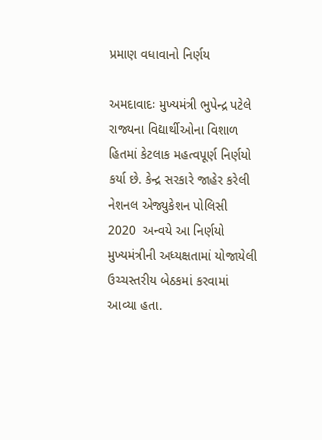પ્રમાણ વધાવાનો નિર્ણય

અમદાવાદઃ મુખ્યમંત્રી ભુપેન્દ્ર પટેલે રાજ્યના વિદ્યાર્થીઓના વિશાળ હિતમાં કેટલાક મહત્વપૂર્ણ નિર્ણયો કર્યા છે. કેન્દ્ર સરકારે જાહેર કરેલી નેશનલ એજ્યુકેશન પોલિસી 2020  અન્વયે આ નિર્ણયો મુખ્યમંત્રીની અધ્યક્ષતામાં યોજાયેલી ઉચ્ચસ્તરીય બેઠકમાં કરવામાં આવ્યા હતા.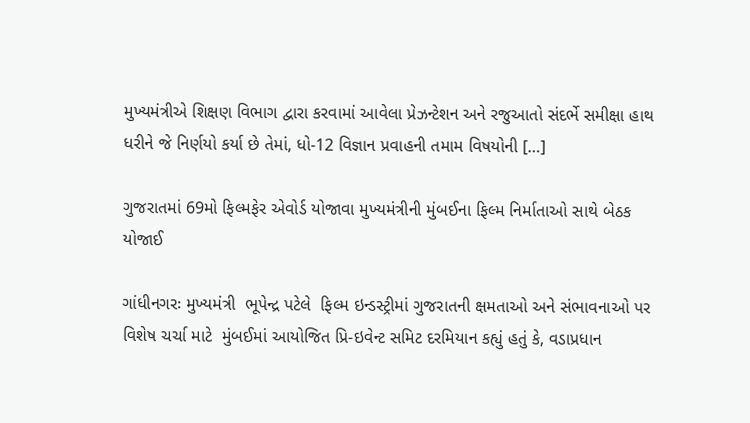મુખ્યમંત્રીએ શિક્ષણ વિભાગ દ્વારા કરવામાં આવેલા પ્રેઝન્ટેશન અને રજુઆતો સંદર્ભે સમીક્ષા હાથ ધરીને જે નિર્ણયો કર્યા છે તેમાં, ધો-12 વિજ્ઞાન પ્રવાહની તમામ વિષયોની […]

ગુજરાતમાં 69મો ફિલ્મફેર એવોર્ડ યોજાવા મુખ્યમંત્રીની મુંબઈના ફિલ્મ નિર્માતાઓ સાથે બેઠક યોજાઈ

ગાંધીનગરઃ મુખ્યમંત્રી  ભૂપેન્દ્ર પટેલે  ફિલ્મ ઇન્ડસ્ટ્રીમાં ગુજરાતની ક્ષમતાઓ અને સંભાવનાઓ પર વિશેષ ચર્ચા માટે  મુંબઈમાં આયોજિત પ્રિ-ઇવેન્ટ સમિટ દરમિયાન કહ્યું હતું કે, વડાપ્રધાન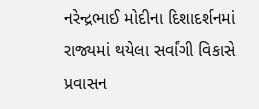નરેન્દ્રભાઈ મોદીના દિશાદર્શનમાં રાજ્યમાં થયેલા સર્વાંગી વિકાસે પ્રવાસન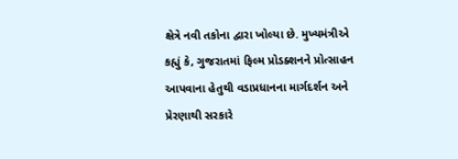ક્ષેત્રે નવી તકોના દ્વારા ખોલ્યા છે. મુખ્યમંત્રીએ કહ્યું કે, ગુજરાતમાં ફિલ્મ પ્રોડક્શનને પ્રોત્સાહન આપવાના હેતુથી વડાપ્રધાનના માર્ગદર્શન અને પ્રેરણાથી સરકારે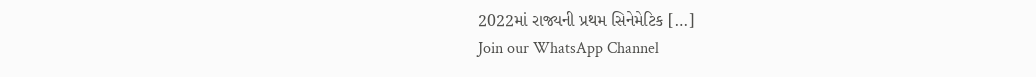2022માં રાજ્યની પ્રથમ સિનેમેટિક […]
Join our WhatsApp Channel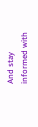And stay informed with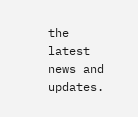the latest news and updates.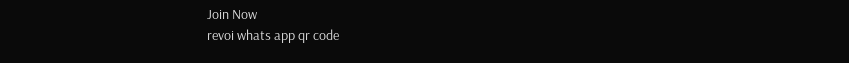Join Now
revoi whats app qr code